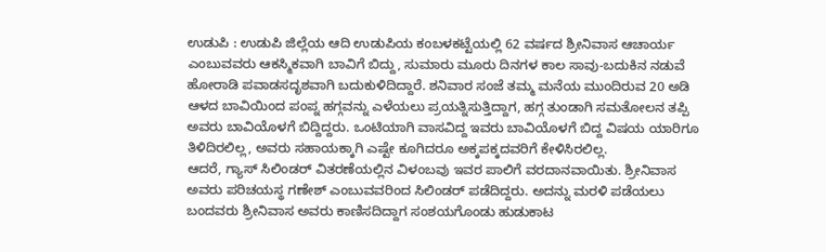ಉಡುಪಿ : ಉಡುಪಿ ಜಿಲ್ಲೆಯ ಆದಿ ಉಡುಪಿಯ ಕಂಬಳಕಟ್ಟೆಯಲ್ಲಿ 62 ವರ್ಷದ ಶ್ರೀನಿವಾಸ ಆಚಾರ್ಯ ಎಂಬುವವರು ಆಕಸ್ಮಿಕವಾಗಿ ಬಾವಿಗೆ ಬಿದ್ದು, ಸುಮಾರು ಮೂರು ದಿನಗಳ ಕಾಲ ಸಾವು-ಬದುಕಿನ ನಡುವೆ ಹೋರಾಡಿ ಪವಾಡಸದೃಶವಾಗಿ ಬದುಕುಳಿದಿದ್ದಾರೆ. ಶನಿವಾರ ಸಂಜೆ ತಮ್ಮ ಮನೆಯ ಮುಂದಿರುವ 20 ಅಡಿ ಆಳದ ಬಾವಿಯಿಂದ ಪಂಪ್ನ ಹಗ್ಗವನ್ನು ಎಳೆಯಲು ಪ್ರಯತ್ನಿಸುತ್ತಿದ್ದಾಗ, ಹಗ್ಗ ತುಂಡಾಗಿ ಸಮತೋಲನ ತಪ್ಪಿ ಅವರು ಬಾವಿಯೊಳಗೆ ಬಿದ್ದಿದ್ದರು. ಒಂಟಿಯಾಗಿ ವಾಸವಿದ್ದ ಇವರು ಬಾವಿಯೊಳಗೆ ಬಿದ್ದ ವಿಷಯ ಯಾರಿಗೂ ತಿಳಿದಿರಲಿಲ್ಲ, ಅವರು ಸಹಾಯಕ್ಕಾಗಿ ಎಷ್ಟೇ ಕೂಗಿದರೂ ಅಕ್ಕಪಕ್ಕದವರಿಗೆ ಕೇಳಿಸಿರಲಿಲ್ಲ.
ಆದರೆ, ಗ್ಯಾಸ್ ಸಿಲಿಂಡರ್ ವಿತರಣೆಯಲ್ಲಿನ ವಿಳಂಬವು ಇವರ ಪಾಲಿಗೆ ವರದಾನವಾಯಿತು. ಶ್ರೀನಿವಾಸ ಅವರು ಪರಿಚಯಸ್ಥ ಗಣೇಶ್ ಎಂಬುವವರಿಂದ ಸಿಲಿಂಡರ್ ಪಡೆದಿದ್ದರು. ಅದನ್ನು ಮರಳಿ ಪಡೆಯಲು ಬಂದವರು ಶ್ರೀನಿವಾಸ ಅವರು ಕಾಣಿಸದಿದ್ದಾಗ ಸಂಶಯಗೊಂಡು ಹುಡುಕಾಟ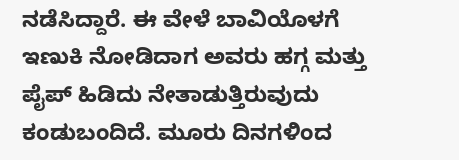ನಡೆಸಿದ್ದಾರೆ. ಈ ವೇಳೆ ಬಾವಿಯೊಳಗೆ ಇಣುಕಿ ನೋಡಿದಾಗ ಅವರು ಹಗ್ಗ ಮತ್ತು ಪೈಪ್ ಹಿಡಿದು ನೇತಾಡುತ್ತಿರುವುದು ಕಂಡುಬಂದಿದೆ. ಮೂರು ದಿನಗಳಿಂದ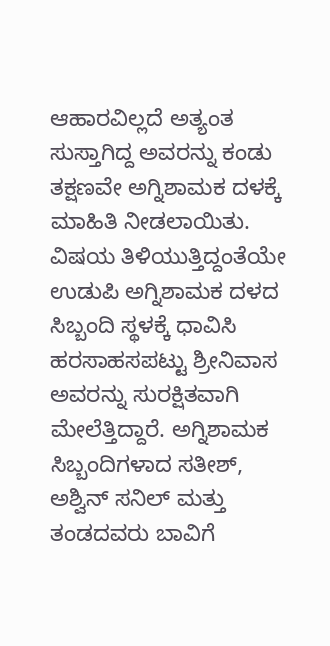ಆಹಾರವಿಲ್ಲದೆ ಅತ್ಯಂತ ಸುಸ್ತಾಗಿದ್ದ ಅವರನ್ನು ಕಂಡು ತಕ್ಷಣವೇ ಅಗ್ನಿಶಾಮಕ ದಳಕ್ಕೆ ಮಾಹಿತಿ ನೀಡಲಾಯಿತು.
ವಿಷಯ ತಿಳಿಯುತ್ತಿದ್ದಂತೆಯೇ ಉಡುಪಿ ಅಗ್ನಿಶಾಮಕ ದಳದ ಸಿಬ್ಬಂದಿ ಸ್ಥಳಕ್ಕೆ ಧಾವಿಸಿ ಹರಸಾಹಸಪಟ್ಟು ಶ್ರೀನಿವಾಸ ಅವರನ್ನು ಸುರಕ್ಷಿತವಾಗಿ ಮೇಲೆತ್ತಿದ್ದಾರೆ. ಅಗ್ನಿಶಾಮಕ ಸಿಬ್ಬಂದಿಗಳಾದ ಸತೀಶ್, ಅಶ್ವಿನ್ ಸನಿಲ್ ಮತ್ತು ತಂಡದವರು ಬಾವಿಗೆ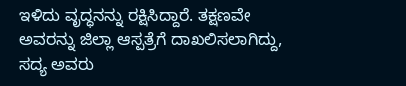ಇಳಿದು ವೃದ್ಧನನ್ನು ರಕ್ಷಿಸಿದ್ದಾರೆ. ತಕ್ಷಣವೇ ಅವರನ್ನು ಜಿಲ್ಲಾ ಆಸ್ಪತ್ರೆಗೆ ದಾಖಲಿಸಲಾಗಿದ್ದು, ಸದ್ಯ ಅವರು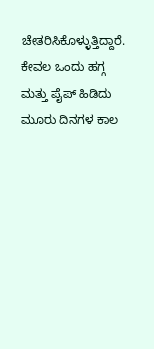ಚೇತರಿಸಿಕೊಳ್ಳುತ್ತಿದ್ದಾರೆ. ಕೇವಲ ಒಂದು ಹಗ್ಗ ಮತ್ತು ಪೈಪ್ ಹಿಡಿದು ಮೂರು ದಿನಗಳ ಕಾಲ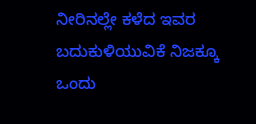ನೀರಿನಲ್ಲೇ ಕಳೆದ ಇವರ ಬದುಕುಳಿಯುವಿಕೆ ನಿಜಕ್ಕೂ ಒಂದು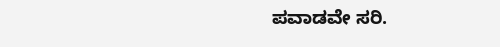ಪವಾಡವೇ ಸರಿ.